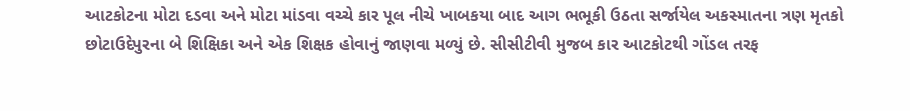આટકોટના મોટા દડવા અને મોટા માંડવા વચ્ચે કાર પૂલ નીચે ખાબકયા બાદ આગ ભભૂકી ઉઠતા સર્જાયેલ અકસ્માતના ત્રણ મૃતકો છોટાઉદેપુરના બે શિક્ષિકા અને એક શિક્ષક હોવાનું જાણવા મળ્યું છે. સીસીટીવી મુજબ કાર આટકોટથી ગોંડલ તરફ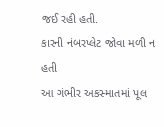જઈ રહી હતી.
કારની નંબરપ્લેટ જોવા મળી ન હતી
આ ગંભીર અકસ્માતમાં પૂલ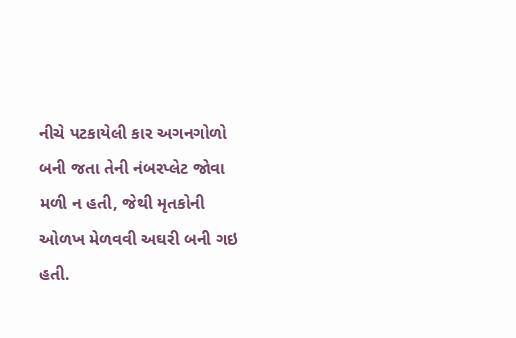નીચે પટકાયેલી કાર અગનગોળો બની જતા તેની નંબરપ્લેટ જોવા મળી ન હતી, જેથી મૃતકોની ઓળખ મેળવવી અઘરી બની ગઇ હતી.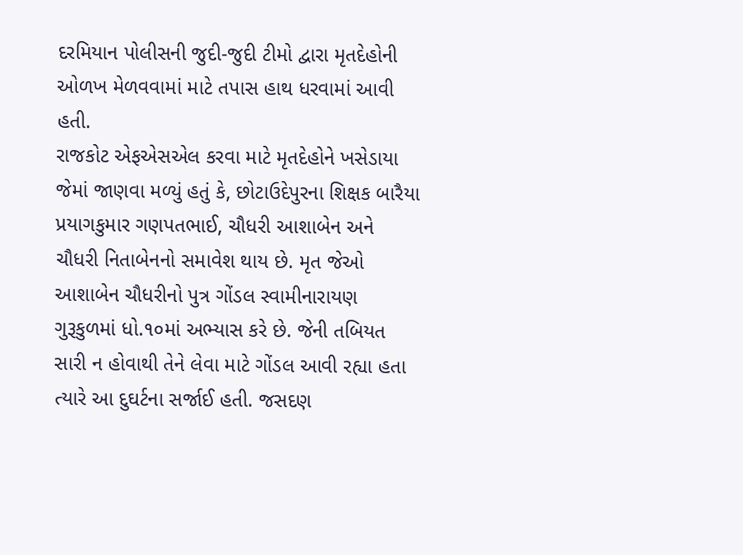દરમિયાન પોલીસની જુદી-જુદી ટીમો દ્વારા મૃતદેહોની ઓળખ મેળવવામાં માટે તપાસ હાથ ધરવામાં આવી હતી.
રાજકોટ એફએસએલ કરવા માટે મૃતદેહોને ખસેડાયા
જેમાં જાણવા મળ્યું હતું કે, છોટાઉદેપુરના શિક્ષક બારૈયા પ્રયાગકુમાર ગણપતભાઈ, ચૌધરી આશાબેન અને ચૌધરી નિતાબેનનો સમાવેશ થાય છે. મૃત જેઓ આશાબેન ચૌધરીનો પુત્ર ગોંડલ સ્વામીનારાયણ ગુરૂકુળમાં ધો.૧૦માં અભ્યાસ કરે છે. જેની તબિયત સારી ન હોવાથી તેને લેવા માટે ગોંડલ આવી રહ્યા હતા ત્યારે આ દુઘર્ટના સર્જાઈ હતી. જસદણ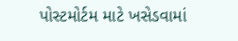પોસ્ટમોર્ટમ માટે ખસેડવામાં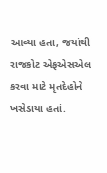આવ્યા હતા, જયાંથી રાજકોટ એફએસએલ કરવા માટે મૃતદેહોને ખસેડાયા હતાં.